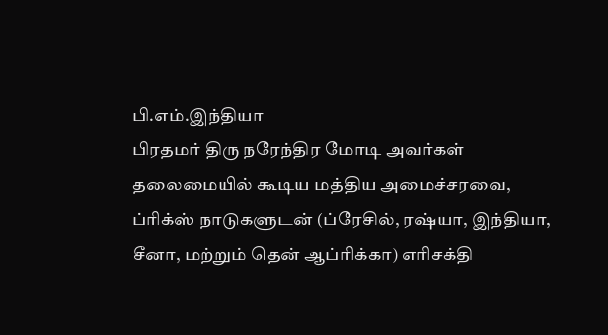பி.எம்.இந்தியா
பிரதமர் திரு நரேந்திர மோடி அவர்கள் தலைமையில் கூடிய மத்திய அமைச்சரவை, ப்ரிக்ஸ் நாடுகளுடன் (ப்ரேசில், ரஷ்யா, இந்தியா, சீனா, மற்றும் தென் ஆப்ரிக்கா) எரிசக்தி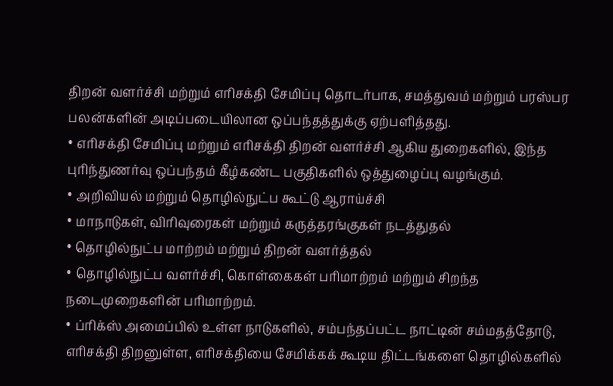திறன் வளர்ச்சி மற்றும் எரிசக்தி சேமிப்பு தொடர்பாக, சமத்துவம் மற்றும் பரஸ்பர பலன்களின் அடிப்படையிலான ஒப்பந்தத்துக்கு ஏற்பளித்தது.
• எரிசக்தி சேமிப்பு மற்றும் எரிசக்தி திறன் வளர்ச்சி ஆகிய துறைகளில், இந்த புரிந்துணர்வு ஒப்பந்தம் கீழ்கண்ட பகுதிகளில் ஒத்துழைப்பு வழங்கும்.
• அறிவியல் மற்றும் தொழில்நுட்ப கூட்டு ஆராய்ச்சி
• மாநாடுகள், விரிவுரைகள் மற்றும் கருத்தரங்குகள் நடத்துதல்
• தொழில்நுட்ப மாற்றம் மற்றும் திறன் வளர்த்தல்
• தொழில்நுட்ப வளர்ச்சி, கொள்கைகள் பரிமாற்றம் மற்றும் சிறந்த நடைமுறைகளின் பரிமாற்றம்.
• ப்ரிக்ஸ் அமைப்பில் உள்ள நாடுகளில், சம்பந்தப்பட்ட நாட்டின் சம்மதத்தோடு, எரிசக்தி திறனுள்ள, எரிசக்தியை சேமிக்கக் கூடிய திட்டங்களை தொழில்களில்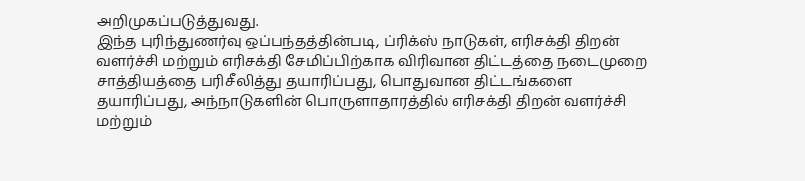அறிமுகப்படுத்துவது.
இந்த புரிந்துணர்வு ஒப்பந்தத்தின்படி, ப்ரிக்ஸ் நாடுகள், எரிசக்தி திறன் வளர்ச்சி மற்றும் எரிசக்தி சேமிப்பிற்காக விரிவான திட்டத்தை நடைமுறை சாத்தியத்தை பரிசீலித்து தயாரிப்பது, பொதுவான திட்டங்களை தயாரிப்பது, அந்நாடுகளின் பொருளாதாரத்தில் எரிசக்தி திறன் வளர்ச்சி மற்றும்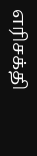எரிசக்தி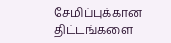சேமிப்புக்கான திட்டங்களை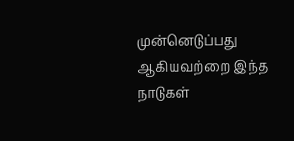முன்னெடுப்பது ஆகியவற்றை இந்த நாடுகள்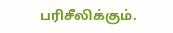பரிசீலிக்கும்.